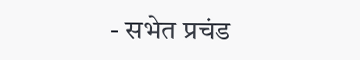- सभेत प्रचंड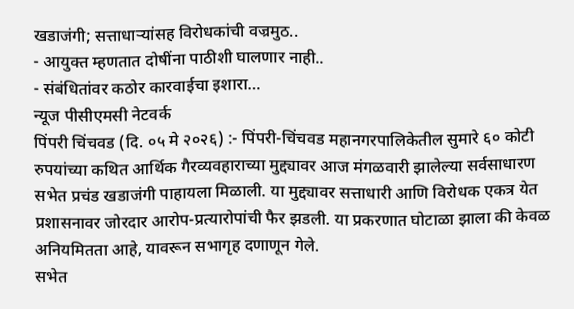खडाजंगी; सत्ताधाऱ्यांसह विरोधकांची वज्रमुठ..
- आयुक्त म्हणतात दोषींना पाठीशी घालणार नाही..
- संबंधितांवर कठोर कारवाईचा इशारा…
न्यूज पीसीएमसी नेटवर्क
पिंपरी चिंचवड (दि. ०५ मे २०२६) :- पिंपरी-चिंचवड महानगरपालिकेतील सुमारे ६० कोटी रुपयांच्या कथित आर्थिक गैरव्यवहाराच्या मुद्द्यावर आज मंगळवारी झालेल्या सर्वसाधारण सभेत प्रचंड खडाजंगी पाहायला मिळाली. या मुद्द्यावर सत्ताधारी आणि विरोधक एकत्र येत प्रशासनावर जोरदार आरोप-प्रत्यारोपांची फैर झडली. या प्रकरणात घोटाळा झाला की केवळ अनियमितता आहे, यावरून सभागृह दणाणून गेले.
सभेत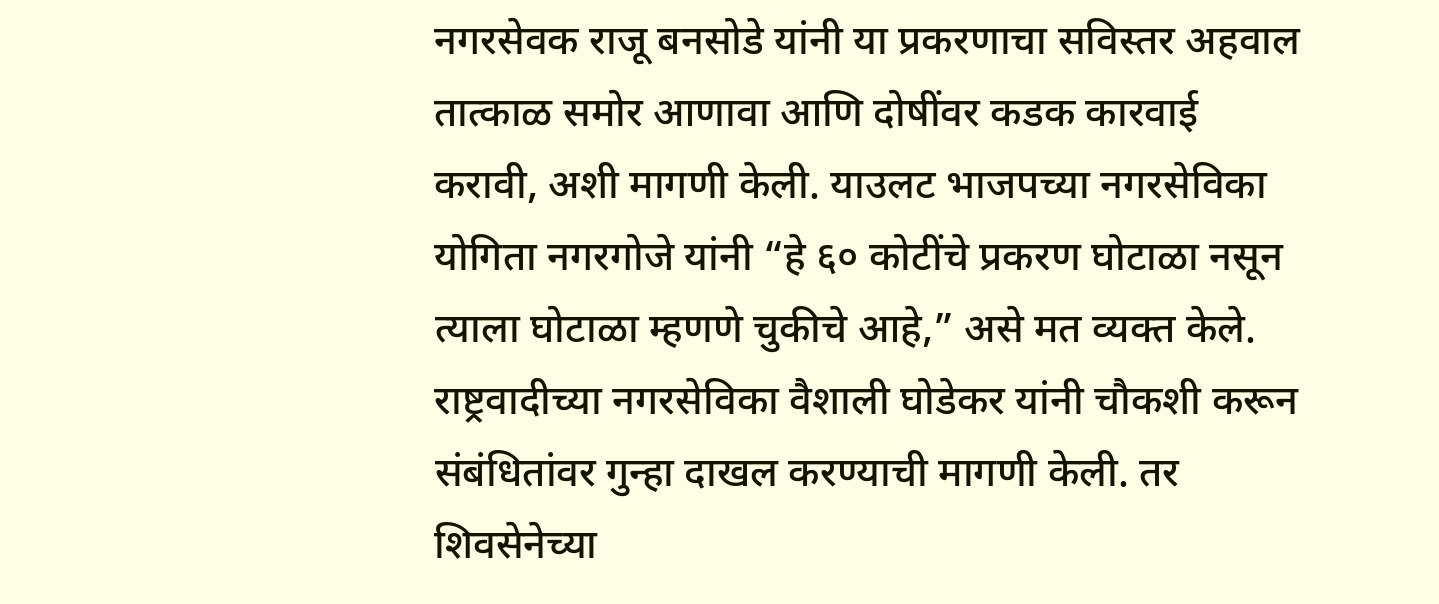नगरसेवक राजू बनसोडे यांनी या प्रकरणाचा सविस्तर अहवाल तात्काळ समोर आणावा आणि दोषींवर कडक कारवाई करावी, अशी मागणी केली. याउलट भाजपच्या नगरसेविका योगिता नगरगोजे यांनी “हे ६० कोटींचे प्रकरण घोटाळा नसून त्याला घोटाळा म्हणणे चुकीचे आहे,” असे मत व्यक्त केले.
राष्ट्रवादीच्या नगरसेविका वैशाली घोडेकर यांनी चौकशी करून संबंधितांवर गुन्हा दाखल करण्याची मागणी केली. तर शिवसेनेच्या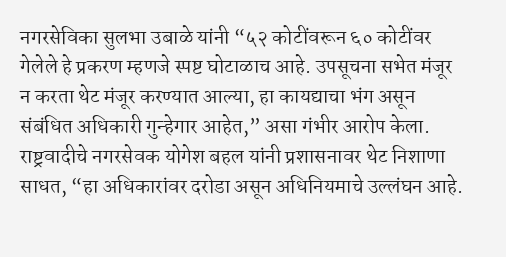नगरसेविका सुलभा उबाळे यांनी “५२ कोटींवरून ६० कोटींवर गेलेले हे प्रकरण म्हणजे स्पष्ट घोटाळाच आहे. उपसूचना सभेत मंजूर न करता थेट मंजूर करण्यात आल्या, हा कायद्याचा भंग असून संबंधित अधिकारी गुन्हेगार आहेत,” असा गंभीर आरोप केला.
राष्ट्रवादीचे नगरसेवक योगेश बहल यांनी प्रशासनावर थेट निशाणा साधत, “हा अधिकारांवर दरोडा असून अधिनियमाचे उल्लंघन आहे.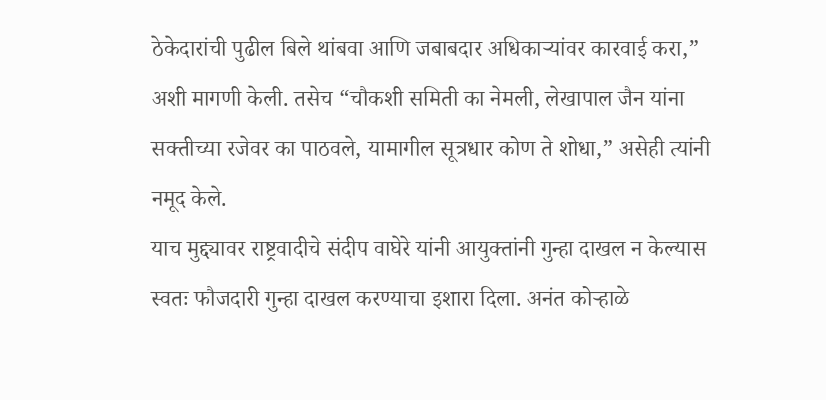ठेकेदारांची पुढील बिले थांबवा आणि जबाबदार अधिकाऱ्यांवर कारवाई करा,” अशी मागणी केली. तसेच “चौकशी समिती का नेमली, लेखापाल जैन यांना सक्तीच्या रजेवर का पाठवले, यामागील सूत्रधार कोण ते शोधा,” असेही त्यांनी नमूद केले.
याच मुद्द्यावर राष्ट्रवादीचे संदीप वाघेरे यांनी आयुक्तांनी गुन्हा दाखल न केल्यास स्वतः फौजदारी गुन्हा दाखल करण्याचा इशारा दिला. अनंत कोऱ्हाळे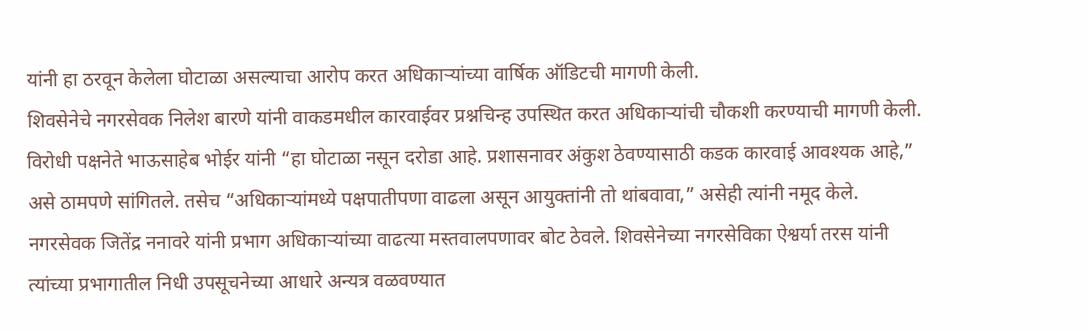यांनी हा ठरवून केलेला घोटाळा असल्याचा आरोप करत अधिकाऱ्यांच्या वार्षिक ऑडिटची मागणी केली.
शिवसेनेचे नगरसेवक निलेश बारणे यांनी वाकडमधील कारवाईवर प्रश्नचिन्ह उपस्थित करत अधिकाऱ्यांची चौकशी करण्याची मागणी केली. विरोधी पक्षनेते भाऊसाहेब भोईर यांनी “हा घोटाळा नसून दरोडा आहे. प्रशासनावर अंकुश ठेवण्यासाठी कडक कारवाई आवश्यक आहे,” असे ठामपणे सांगितले. तसेच “अधिकाऱ्यांमध्ये पक्षपातीपणा वाढला असून आयुक्तांनी तो थांबवावा,” असेही त्यांनी नमूद केले.
नगरसेवक जितेंद्र ननावरे यांनी प्रभाग अधिकाऱ्यांच्या वाढत्या मस्तवालपणावर बोट ठेवले. शिवसेनेच्या नगरसेविका ऐश्वर्या तरस यांनी त्यांच्या प्रभागातील निधी उपसूचनेच्या आधारे अन्यत्र वळवण्यात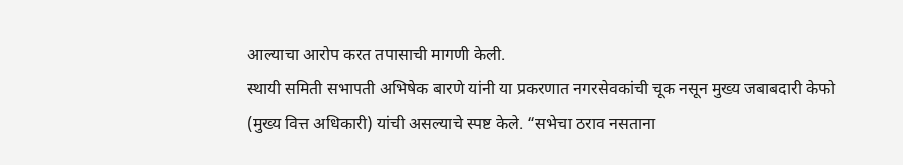आल्याचा आरोप करत तपासाची मागणी केली.
स्थायी समिती सभापती अभिषेक बारणे यांनी या प्रकरणात नगरसेवकांची चूक नसून मुख्य जबाबदारी केफो (मुख्य वित्त अधिकारी) यांची असल्याचे स्पष्ट केले. “सभेचा ठराव नसताना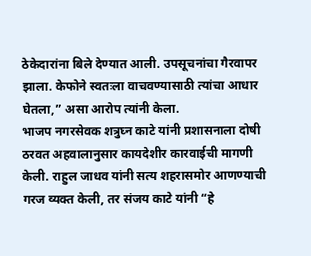ठेकेदारांना बिले देण्यात आली. उपसूचनांचा गैरवापर झाला. केफोने स्वतःला वाचवण्यासाठी त्यांचा आधार घेतला,” असा आरोप त्यांनी केला.
भाजप नगरसेवक शत्रुघ्न काटे यांनी प्रशासनाला दोषी ठरवत अहवालानुसार कायदेशीर कारवाईची मागणी केली. राहुल जाधव यांनी सत्य शहरासमोर आणण्याची गरज व्यक्त केली, तर संजय काटे यांनी “हे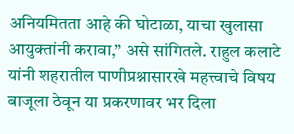अनियमितता आहे की घोटाळा, याचा खुलासा आयुक्तांनी करावा,” असे सांगितले. राहुल कलाटे यांनी शहरातील पाणीप्रश्नासारखे महत्त्वाचे विषय बाजूला ठेवून या प्रकरणावर भर दिला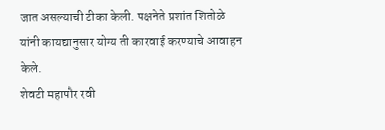जात असल्याची टीका केली. पक्षनेते प्रशांत शितोळे यांनी कायद्यानुसार योग्य ती कारवाई करण्याचे आवाहन केले.
शेवटी महापौर रवी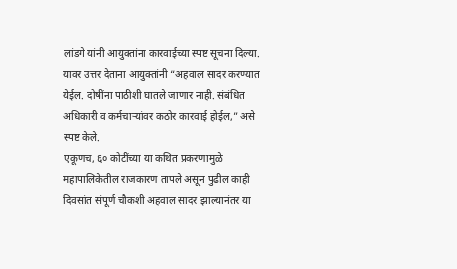लांडगे यांनी आयुक्तांना कारवाईच्या स्पष्ट सूचना दिल्या. यावर उत्तर देताना आयुक्तांनी “अहवाल सादर करण्यात येईल. दोषींना पाठीशी घातले जाणार नाही. संबंधित अधिकारी व कर्मचाऱ्यांवर कठोर कारवाई होईल,” असे स्पष्ट केले.
एकूणच, ६० कोटींच्या या कथित प्रकरणामुळे महापालिकेतील राजकारण तापले असून पुढील काही दिवसांत संपूर्ण चौकशी अहवाल सादर झाल्यानंतर या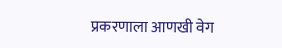प्रकरणाला आणखी वेग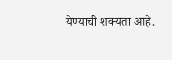येण्याची शक्यता आहे.